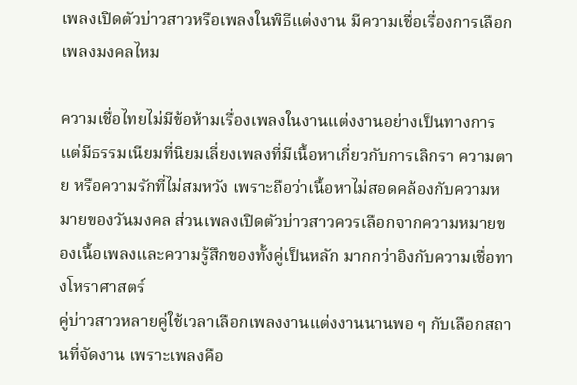เพลงเปิดตัวบ่าวสาวหรือเพลงในพิธีแต่งงาน มีความเชื่อเรื่องการเลือกเพลงมงคลไหม

ความเชื่อไทยไม่มีข้อห้ามเรื่องเพลงในงานแต่งงานอย่างเป็นทางการ แต่มีธรรมเนียมที่นิยมเลี่ยงเพลงที่มีเนื้อหาเกี่ยวกับการเลิกรา ความตาย หรือความรักที่ไม่สมหวัง เพราะถือว่าเนื้อหาไม่สอดคล้องกับความหมายของวันมงคล ส่วนเพลงเปิดตัวบ่าวสาวควรเลือกจากความหมายของเนื้อเพลงและความรู้สึกของทั้งคู่เป็นหลัก มากกว่าอิงกับความเชื่อทางโหราศาสตร์
คู่บ่าวสาวหลายคู่ใช้เวลาเลือกเพลงงานแต่งงานนานพอ ๆ กับเลือกสถานที่จัดงาน เพราะเพลงคือ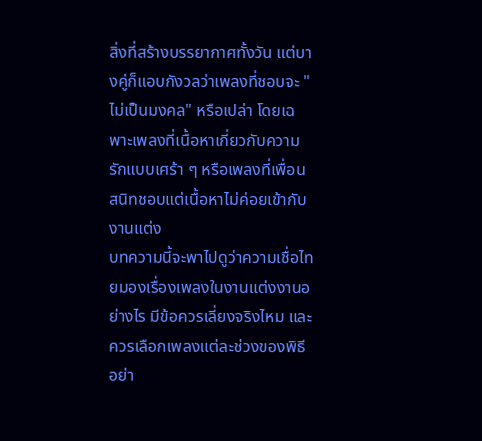สิ่งที่สร้างบรรยากาศทั้งวัน แต่บางคู่ก็แอบกังวลว่าเพลงที่ชอบจะ "ไม่เป็นมงคล" หรือเปล่า โดยเฉพาะเพลงที่เนื้อหาเกี่ยวกับความรักแบบเศร้า ๆ หรือเพลงที่เพื่อนสนิทชอบแต่เนื้อหาไม่ค่อยเข้ากับงานแต่ง
บทความนี้จะพาไปดูว่าความเชื่อไทยมองเรื่องเพลงในงานแต่งงานอย่างไร มีข้อควรเลี่ยงจริงไหม และควรเลือกเพลงแต่ละช่วงของพิธีอย่า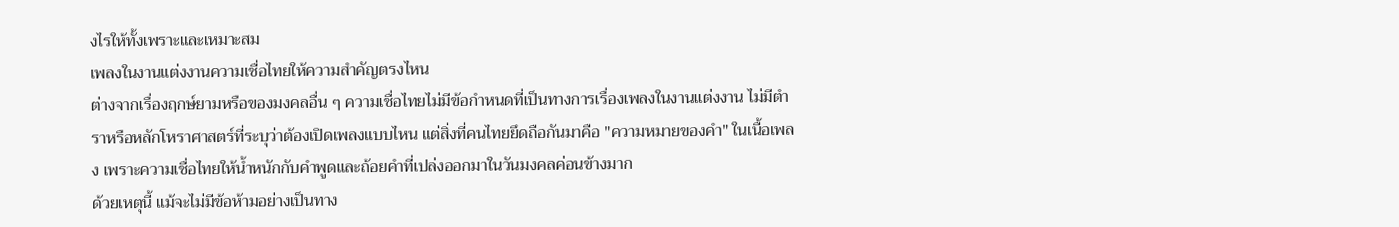งไรให้ทั้งเพราะและเหมาะสม
เพลงในงานแต่งงานความเชื่อไทยให้ความสำคัญตรงไหน
ต่างจากเรื่องฤกษ์ยามหรือของมงคลอื่น ๆ ความเชื่อไทยไม่มีข้อกำหนดที่เป็นทางการเรื่องเพลงในงานแต่งงาน ไม่มีตำราหรือหลักโหราศาสตร์ที่ระบุว่าต้องเปิดเพลงแบบไหน แต่สิ่งที่คนไทยยึดถือกันมาคือ "ความหมายของคำ" ในเนื้อเพลง เพราะความเชื่อไทยให้น้ำหนักกับคำพูดและถ้อยคำที่เปล่งออกมาในวันมงคลค่อนข้างมาก
ด้วยเหตุนี้ แม้จะไม่มีข้อห้ามอย่างเป็นทาง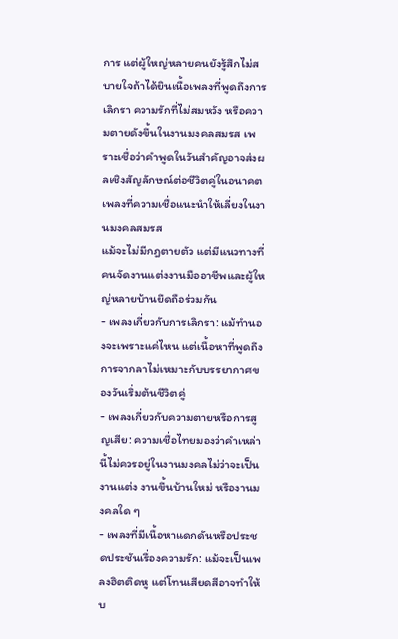การ แต่ผู้ใหญ่หลายคนยังรู้สึกไม่สบายใจถ้าได้ยินเนื้อเพลงที่พูดถึงการเลิกรา ความรักที่ไม่สมหวัง หรือความตายดังขึ้นในงานมงคลสมรส เพราะเชื่อว่าคำพูดในวันสำคัญอาจส่งผลเชิงสัญลักษณ์ต่อชีวิตคู่ในอนาคต
เพลงที่ความเชื่อแนะนำให้เลี่ยงในงานมงคลสมรส
แม้จะไม่มีกฎตายตัว แต่มีแนวทางที่คนจัดงานแต่งงานมืออาชีพและผู้ใหญ่หลายบ้านยึดถือร่วมกัน
- เพลงเกี่ยวกับการเลิกรา: แม้ทำนองจะเพราะแค่ไหน แต่เนื้อหาที่พูดถึงการจากลาไม่เหมาะกับบรรยากาศของวันเริ่มต้นชีวิตคู่
- เพลงเกี่ยวกับความตายหรือการสูญเสีย: ความเชื่อไทยมองว่าคำเหล่านี้ไม่ควรอยู่ในงานมงคลไม่ว่าจะเป็นงานแต่ง งานขึ้นบ้านใหม่ หรืองานมงคลใด ๆ
- เพลงที่มีเนื้อหาแดกดันหรือประชดประชันเรื่องความรัก: แม้จะเป็นเพลงฮิตติดหู แต่โทนเสียดสีอาจทำให้บ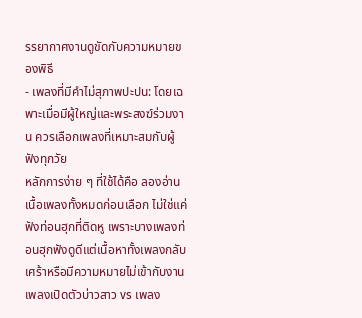รรยากาศงานดูขัดกับความหมายของพิธี
- เพลงที่มีคำไม่สุภาพปะปน: โดยเฉพาะเมื่อมีผู้ใหญ่และพระสงฆ์ร่วมงาน ควรเลือกเพลงที่เหมาะสมกับผู้ฟังทุกวัย
หลักการง่าย ๆ ที่ใช้ได้คือ ลองอ่านเนื้อเพลงทั้งหมดก่อนเลือก ไม่ใช่แค่ฟังท่อนฮุกที่ติดหู เพราะบางเพลงท่อนฮุกฟังดูดีแต่เนื้อหาทั้งเพลงกลับเศร้าหรือมีความหมายไม่เข้ากับงาน
เพลงเปิดตัวบ่าวสาว vs เพลง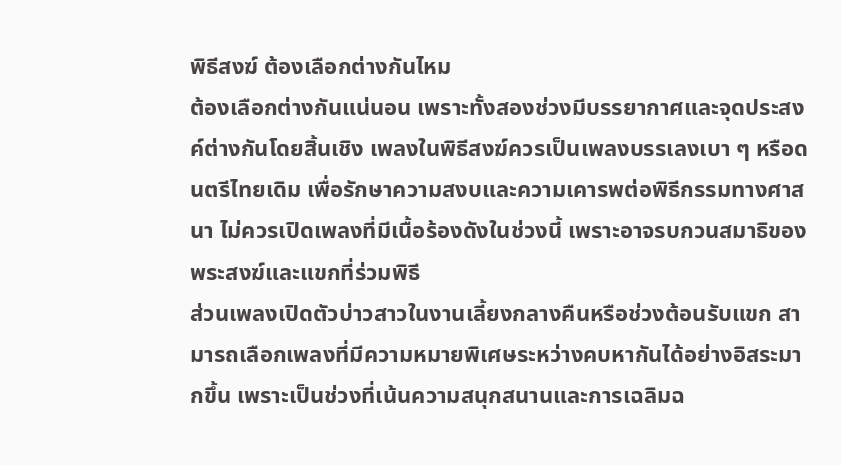พิธีสงฆ์ ต้องเลือกต่างกันไหม
ต้องเลือกต่างกันแน่นอน เพราะทั้งสองช่วงมีบรรยากาศและจุดประสงค์ต่างกันโดยสิ้นเชิง เพลงในพิธีสงฆ์ควรเป็นเพลงบรรเลงเบา ๆ หรือดนตรีไทยเดิม เพื่อรักษาความสงบและความเคารพต่อพิธีกรรมทางศาสนา ไม่ควรเปิดเพลงที่มีเนื้อร้องดังในช่วงนี้ เพราะอาจรบกวนสมาธิของพระสงฆ์และแขกที่ร่วมพิธี
ส่วนเพลงเปิดตัวบ่าวสาวในงานเลี้ยงกลางคืนหรือช่วงต้อนรับแขก สามารถเลือกเพลงที่มีความหมายพิเศษระหว่างคบหากันได้อย่างอิสระมากขึ้น เพราะเป็นช่วงที่เน้นความสนุกสนานและการเฉลิมฉ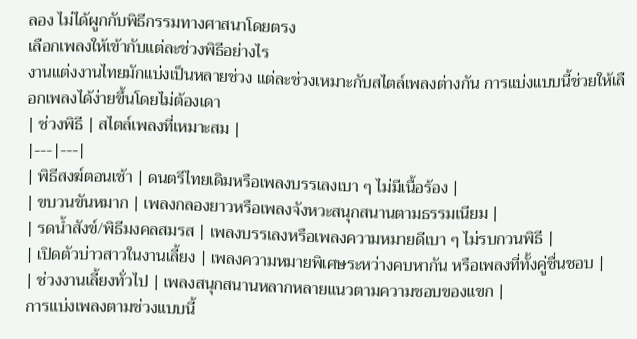ลอง ไม่ได้ผูกกับพิธีกรรมทางศาสนาโดยตรง
เลือกเพลงให้เข้ากับแต่ละช่วงพิธีอย่างไร
งานแต่งงานไทยมักแบ่งเป็นหลายช่วง แต่ละช่วงเหมาะกับสไตล์เพลงต่างกัน การแบ่งแบบนี้ช่วยให้เลือกเพลงได้ง่ายขึ้นโดยไม่ต้องเดา
| ช่วงพิธี | สไตล์เพลงที่เหมาะสม |
|---|---|
| พิธีสงฆ์ตอนเช้า | ดนตรีไทยเดิมหรือเพลงบรรเลงเบา ๆ ไม่มีเนื้อร้อง |
| ขบวนขันหมาก | เพลงกลองยาวหรือเพลงจังหวะสนุกสนานตามธรรมเนียม |
| รดน้ำสังข์/พิธีมงคลสมรส | เพลงบรรเลงหรือเพลงความหมายดีเบา ๆ ไม่รบกวนพิธี |
| เปิดตัวบ่าวสาวในงานเลี้ยง | เพลงความหมายพิเศษระหว่างคบหากัน หรือเพลงที่ทั้งคู่ชื่นชอบ |
| ช่วงงานเลี้ยงทั่วไป | เพลงสนุกสนานหลากหลายแนวตามความชอบของแขก |
การแบ่งเพลงตามช่วงแบบนี้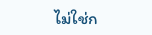ไม่ใช่ก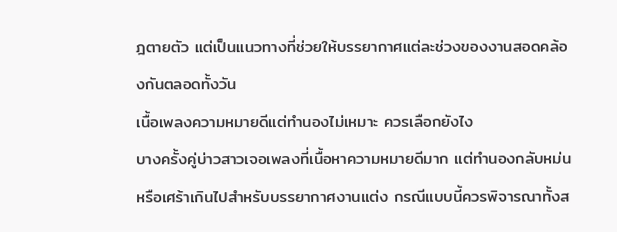ฎตายตัว แต่เป็นแนวทางที่ช่วยให้บรรยากาศแต่ละช่วงของงานสอดคล้องกันตลอดทั้งวัน
เนื้อเพลงความหมายดีแต่ทำนองไม่เหมาะ ควรเลือกยังไง
บางครั้งคู่บ่าวสาวเจอเพลงที่เนื้อหาความหมายดีมาก แต่ทำนองกลับหม่นหรือเศร้าเกินไปสำหรับบรรยากาศงานแต่ง กรณีแบบนี้ควรพิจารณาทั้งส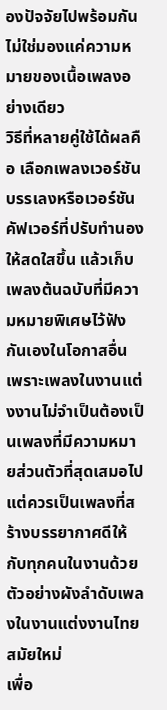องปัจจัยไปพร้อมกัน ไม่ใช่มองแค่ความหมายของเนื้อเพลงอย่างเดียว
วิธีที่หลายคู่ใช้ได้ผลคือ เลือกเพลงเวอร์ชันบรรเลงหรือเวอร์ชันคัฟเวอร์ที่ปรับทำนองให้สดใสขึ้น แล้วเก็บเพลงต้นฉบับที่มีความหมายพิเศษไว้ฟังกันเองในโอกาสอื่น เพราะเพลงในงานแต่งงานไม่จำเป็นต้องเป็นเพลงที่มีความหมายส่วนตัวที่สุดเสมอไป แต่ควรเป็นเพลงที่สร้างบรรยากาศดีให้กับทุกคนในงานด้วย
ตัวอย่างผังลำดับเพลงในงานแต่งงานไทยสมัยใหม่
เพื่อ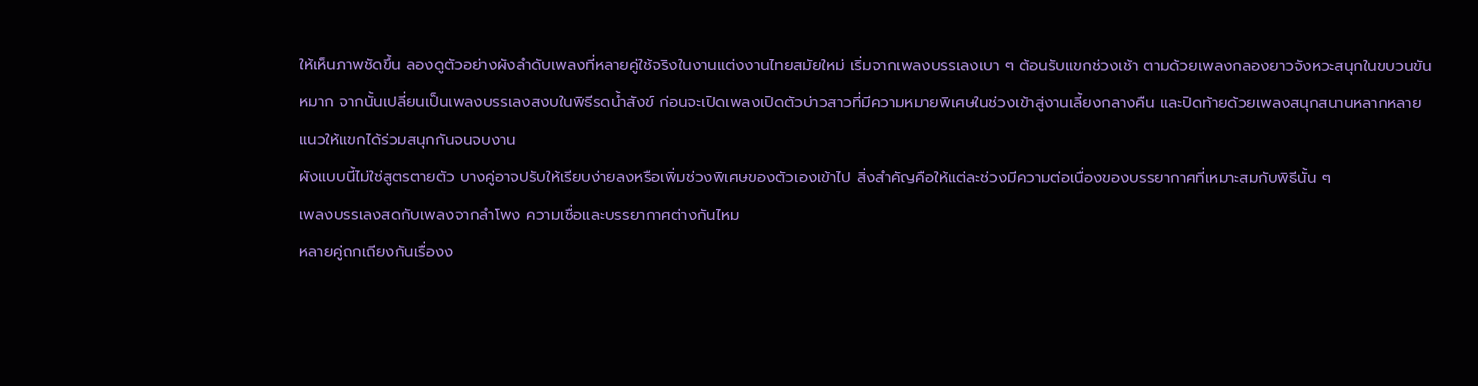ให้เห็นภาพชัดขึ้น ลองดูตัวอย่างผังลำดับเพลงที่หลายคู่ใช้จริงในงานแต่งงานไทยสมัยใหม่ เริ่มจากเพลงบรรเลงเบา ๆ ต้อนรับแขกช่วงเช้า ตามด้วยเพลงกลองยาวจังหวะสนุกในขบวนขันหมาก จากนั้นเปลี่ยนเป็นเพลงบรรเลงสงบในพิธีรดน้ำสังข์ ก่อนจะเปิดเพลงเปิดตัวบ่าวสาวที่มีความหมายพิเศษในช่วงเข้าสู่งานเลี้ยงกลางคืน และปิดท้ายด้วยเพลงสนุกสนานหลากหลายแนวให้แขกได้ร่วมสนุกกันจนจบงาน
ผังแบบนี้ไม่ใช่สูตรตายตัว บางคู่อาจปรับให้เรียบง่ายลงหรือเพิ่มช่วงพิเศษของตัวเองเข้าไป สิ่งสำคัญคือให้แต่ละช่วงมีความต่อเนื่องของบรรยากาศที่เหมาะสมกับพิธีนั้น ๆ
เพลงบรรเลงสดกับเพลงจากลำโพง ความเชื่อและบรรยากาศต่างกันไหม
หลายคู่ถกเถียงกันเรื่องง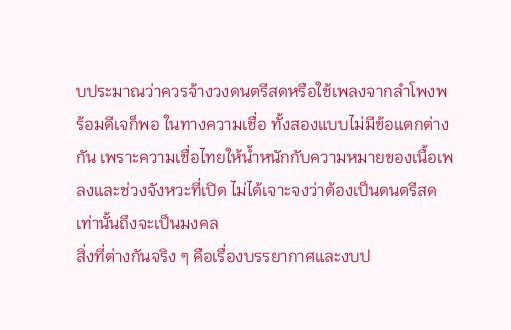บประมาณว่าควรจ้างวงดนตรีสดหรือใช้เพลงจากลำโพงพร้อมดีเจก็พอ ในทางความเชื่อ ทั้งสองแบบไม่มีข้อแตกต่างกัน เพราะความเชื่อไทยให้น้ำหนักกับความหมายของเนื้อเพลงและช่วงจังหวะที่เปิด ไม่ได้เจาะจงว่าต้องเป็นดนตรีสดเท่านั้นถึงจะเป็นมงคล
สิ่งที่ต่างกันจริง ๆ คือเรื่องบรรยากาศและงบป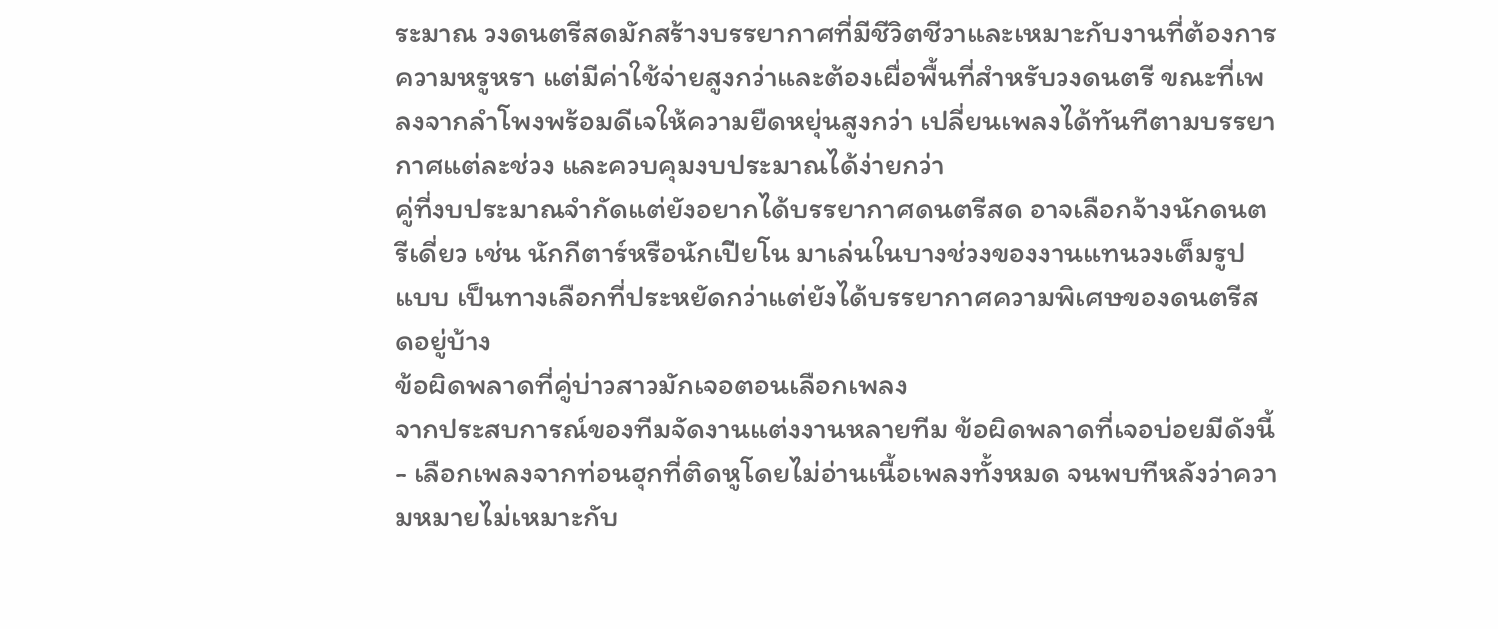ระมาณ วงดนตรีสดมักสร้างบรรยากาศที่มีชีวิตชีวาและเหมาะกับงานที่ต้องการความหรูหรา แต่มีค่าใช้จ่ายสูงกว่าและต้องเผื่อพื้นที่สำหรับวงดนตรี ขณะที่เพลงจากลำโพงพร้อมดีเจให้ความยืดหยุ่นสูงกว่า เปลี่ยนเพลงได้ทันทีตามบรรยากาศแต่ละช่วง และควบคุมงบประมาณได้ง่ายกว่า
คู่ที่งบประมาณจำกัดแต่ยังอยากได้บรรยากาศดนตรีสด อาจเลือกจ้างนักดนตรีเดี่ยว เช่น นักกีตาร์หรือนักเปียโน มาเล่นในบางช่วงของงานแทนวงเต็มรูปแบบ เป็นทางเลือกที่ประหยัดกว่าแต่ยังได้บรรยากาศความพิเศษของดนตรีสดอยู่บ้าง
ข้อผิดพลาดที่คู่บ่าวสาวมักเจอตอนเลือกเพลง
จากประสบการณ์ของทีมจัดงานแต่งงานหลายทีม ข้อผิดพลาดที่เจอบ่อยมีดังนี้
- เลือกเพลงจากท่อนฮุกที่ติดหูโดยไม่อ่านเนื้อเพลงทั้งหมด จนพบทีหลังว่าความหมายไม่เหมาะกับ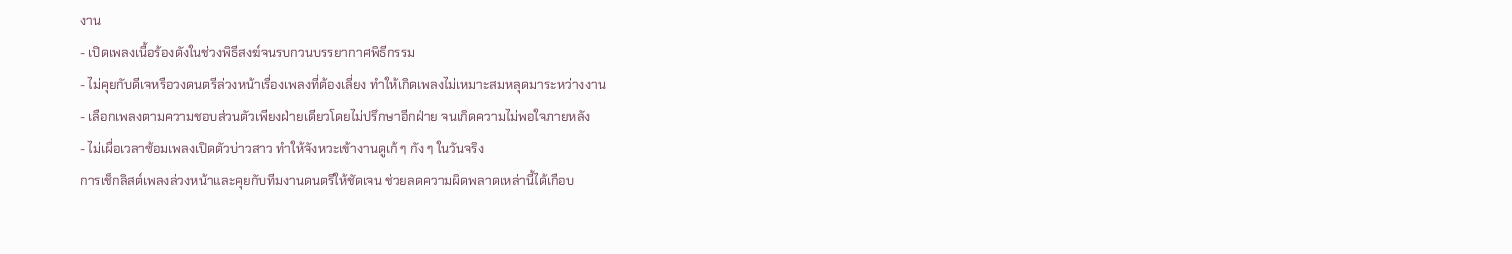งาน
- เปิดเพลงเนื้อร้องดังในช่วงพิธีสงฆ์จนรบกวนบรรยากาศพิธีกรรม
- ไม่คุยกับดีเจหรือวงดนตรีล่วงหน้าเรื่องเพลงที่ต้องเลี่ยง ทำให้เกิดเพลงไม่เหมาะสมหลุดมาระหว่างงาน
- เลือกเพลงตามความชอบส่วนตัวเพียงฝ่ายเดียวโดยไม่ปรึกษาอีกฝ่าย จนเกิดความไม่พอใจภายหลัง
- ไม่เผื่อเวลาซ้อมเพลงเปิดตัวบ่าวสาว ทำให้จังหวะเข้างานดูเก้ ๆ กัง ๆ ในวันจริง
การเช็กลิสต์เพลงล่วงหน้าและคุยกับทีมงานดนตรีให้ชัดเจน ช่วยลดความผิดพลาดเหล่านี้ได้เกือบ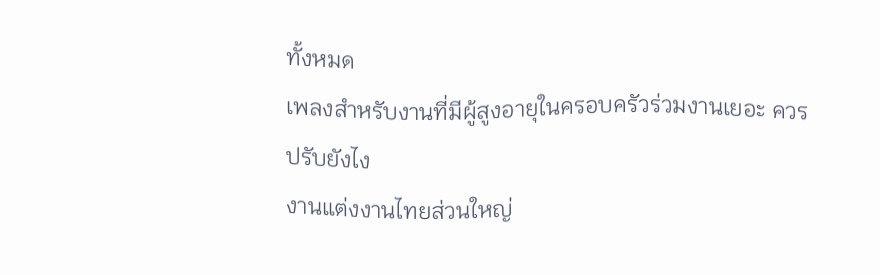ทั้งหมด
เพลงสำหรับงานที่มีผู้สูงอายุในครอบครัวร่วมงานเยอะ ควรปรับยังไง
งานแต่งงานไทยส่วนใหญ่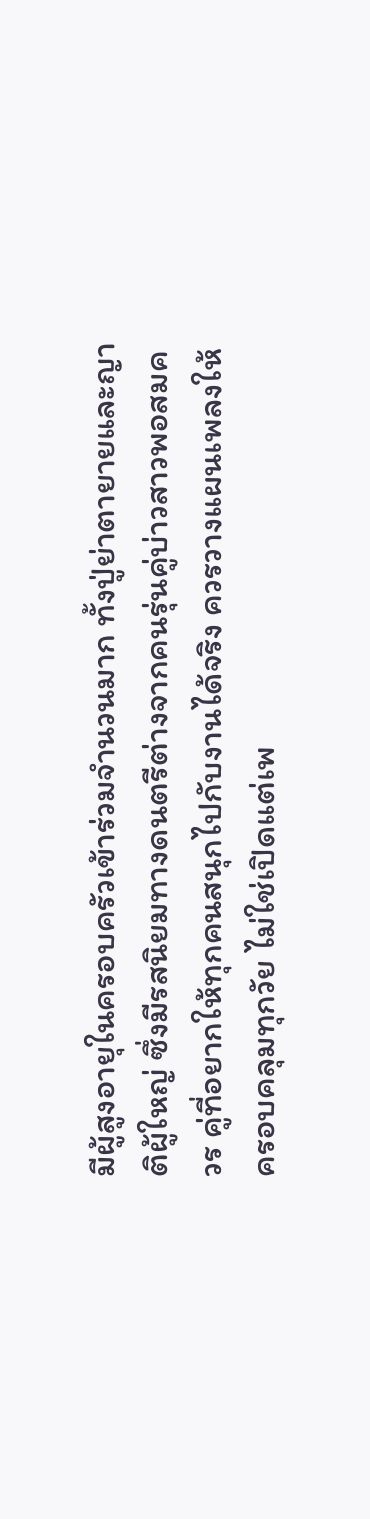มีผู้สูงอายุในครอบครัวเข้าร่วมจำนวนมาก ทั้งปู่ย่าตายายและญาติผู้ใหญ่ ซึ่งมีรสนิยมทางดนตรีต่างจากคนรุ่นคู่บ่าวสาวพอสมควร คู่ที่อยากให้ทุกคนสนุกไปกับงานได้จริง ควรวางแผนเพลงให้ครอบคลุมทุกวัย ไม่ใช่เปิดแต่เพ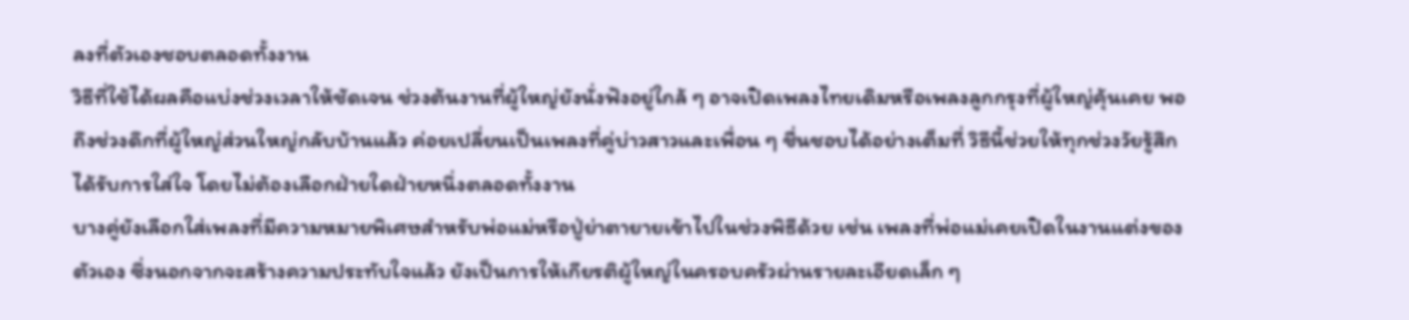ลงที่ตัวเองชอบตลอดทั้งงาน
วิธีที่ใช้ได้ผลคือแบ่งช่วงเวลาให้ชัดเจน ช่วงต้นงานที่ผู้ใหญ่ยังนั่งฟังอยู่ใกล้ ๆ อาจเปิดเพลงไทยเดิมหรือเพลงลูกกรุงที่ผู้ใหญ่คุ้นเคย พอถึงช่วงดึกที่ผู้ใหญ่ส่วนใหญ่กลับบ้านแล้ว ค่อยเปลี่ยนเป็นเพลงที่คู่บ่าวสาวและเพื่อน ๆ ชื่นชอบได้อย่างเต็มที่ วิธีนี้ช่วยให้ทุกช่วงวัยรู้สึกได้รับการใส่ใจ โดยไม่ต้องเลือกฝ่ายใดฝ่ายหนึ่งตลอดทั้งงาน
บางคู่ยังเลือกใส่เพลงที่มีความหมายพิเศษสำหรับพ่อแม่หรือปู่ย่าตายายเข้าไปในช่วงพิธีด้วย เช่น เพลงที่พ่อแม่เคยเปิดในงานแต่งของตัวเอง ซึ่งนอกจากจะสร้างความประทับใจแล้ว ยังเป็นการให้เกียรติผู้ใหญ่ในครอบครัวผ่านรายละเอียดเล็ก ๆ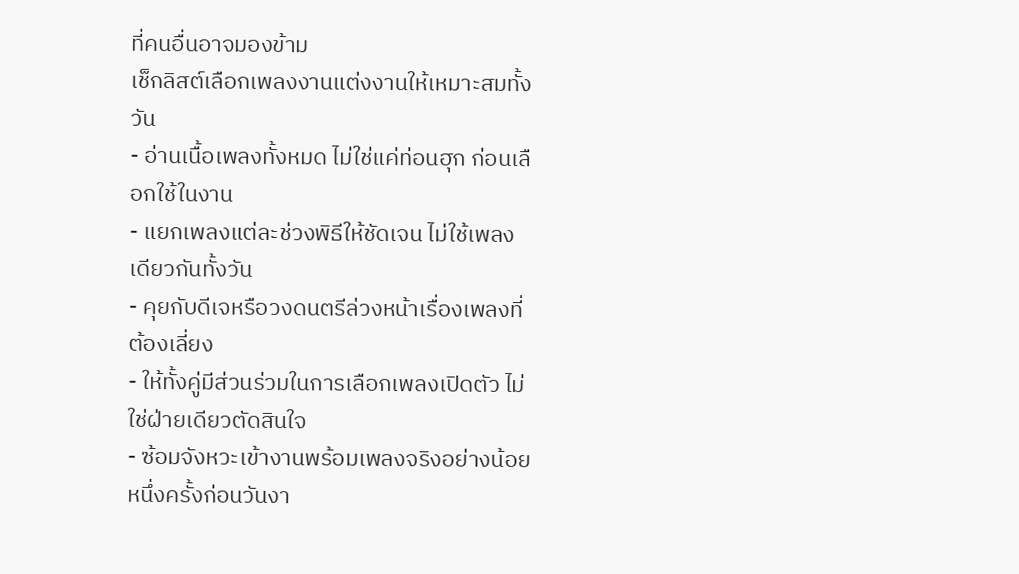ที่คนอื่นอาจมองข้าม
เช็กลิสต์เลือกเพลงงานแต่งงานให้เหมาะสมทั้งวัน
- อ่านเนื้อเพลงทั้งหมด ไม่ใช่แค่ท่อนฮุก ก่อนเลือกใช้ในงาน
- แยกเพลงแต่ละช่วงพิธีให้ชัดเจน ไม่ใช้เพลงเดียวกันทั้งวัน
- คุยกับดีเจหรือวงดนตรีล่วงหน้าเรื่องเพลงที่ต้องเลี่ยง
- ให้ทั้งคู่มีส่วนร่วมในการเลือกเพลงเปิดตัว ไม่ใช่ฝ่ายเดียวตัดสินใจ
- ซ้อมจังหวะเข้างานพร้อมเพลงจริงอย่างน้อยหนึ่งครั้งก่อนวันงา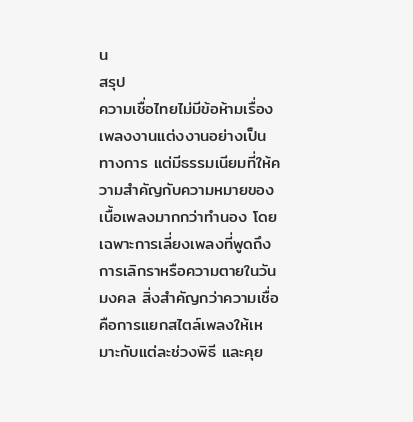น
สรุป
ความเชื่อไทยไม่มีข้อห้ามเรื่องเพลงงานแต่งงานอย่างเป็นทางการ แต่มีธรรมเนียมที่ให้ความสำคัญกับความหมายของเนื้อเพลงมากกว่าทำนอง โดยเฉพาะการเลี่ยงเพลงที่พูดถึงการเลิกราหรือความตายในวันมงคล สิ่งสำคัญกว่าความเชื่อคือการแยกสไตล์เพลงให้เหมาะกับแต่ละช่วงพิธี และคุย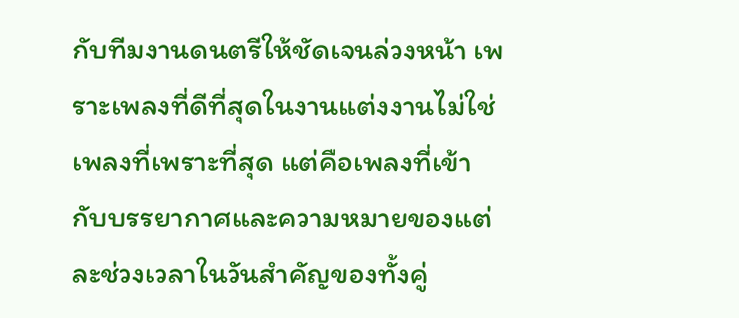กับทีมงานดนตรีให้ชัดเจนล่วงหน้า เพราะเพลงที่ดีที่สุดในงานแต่งงานไม่ใช่เพลงที่เพราะที่สุด แต่คือเพลงที่เข้ากับบรรยากาศและความหมายของแต่ละช่วงเวลาในวันสำคัญของทั้งคู่